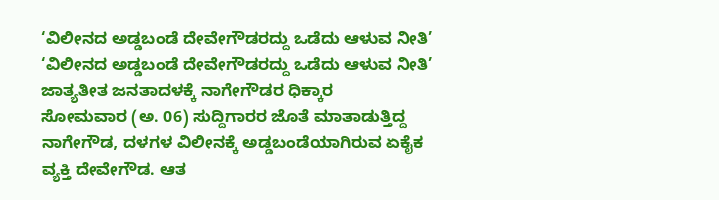‘ವಿಲೀನದ ಅಡ್ಡಬಂಡೆ ದೇವೇಗೌಡರದ್ದು ಒಡೆದು ಆಳುವ ನೀತಿ’
‘ವಿಲೀನದ ಅಡ್ಡಬಂಡೆ ದೇವೇಗೌಡರದ್ದು ಒಡೆದು ಆಳುವ ನೀತಿ’
ಜಾತ್ಯತೀತ ಜನತಾದಳಕ್ಕೆ ನಾಗೇಗೌಡರ ಧಿಕ್ಕಾರ
ಸೋಮವಾರ (ಅ. 06) ಸುದ್ದಿಗಾರರ ಜೊತೆ ಮಾತಾಡುತ್ತಿದ್ದ ನಾಗೇಗೌಡ, ದಳಗಳ ವಿಲೀನಕ್ಕೆ ಅಡ್ಡಬಂಡೆಯಾಗಿರುವ ಏಕೈಕ ವ್ಯಕ್ತಿ ದೇವೇಗೌಡ. ಆತ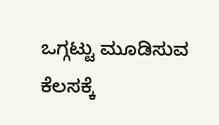ಒಗ್ಗಟ್ಟು ಮೂಡಿಸುವ ಕೆಲಸಕ್ಕೆ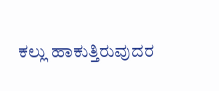ಕಲ್ಲು ಹಾಕುತ್ತಿರುವುದರ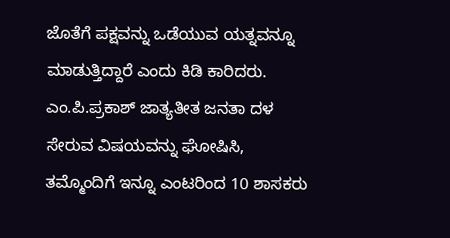ಜೊತೆಗೆ ಪಕ್ಷವನ್ನು ಒಡೆಯುವ ಯತ್ನವನ್ನೂ ಮಾಡುತ್ತಿದ್ದಾರೆ ಎಂದು ಕಿಡಿ ಕಾರಿದರು.
ಎಂ.ಪಿ.ಪ್ರಕಾಶ್ ಜಾತ್ಯತೀತ ಜನತಾ ದಳ ಸೇರುವ ವಿಷಯವನ್ನು ಘೋಷಿಸಿ, ತಮ್ಮೊಂದಿಗೆ ಇನ್ನೂ ಎಂಟರಿಂದ 10 ಶಾಸಕರು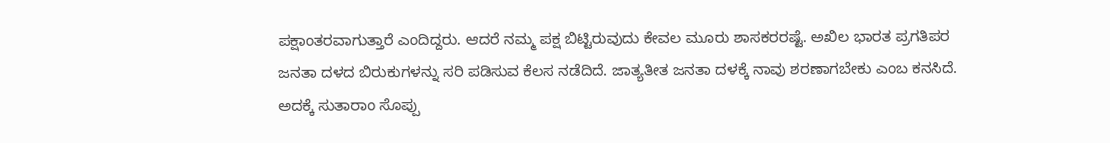ಪಕ್ಷಾಂತರವಾಗುತ್ತಾರೆ ಎಂದಿದ್ದರು. ಆದರೆ ನಮ್ಮ ಪಕ್ಷ ಬಿಟ್ಟಿರುವುದು ಕೇವಲ ಮೂರು ಶಾಸಕರರಷ್ಟೆ. ಅಖಿಲ ಭಾರತ ಪ್ರಗತಿಪರ ಜನತಾ ದಳದ ಬಿರುಕುಗಳನ್ನು ಸರಿ ಪಡಿಸುವ ಕೆಲಸ ನಡೆದಿದೆ. ಜಾತ್ಯತೀತ ಜನತಾ ದಳಕ್ಕೆ ನಾವು ಶರಣಾಗಬೇಕು ಎಂಬ ಕನಸಿದೆ. ಅದಕ್ಕೆ ಸುತಾರಾಂ ಸೊಪ್ಪು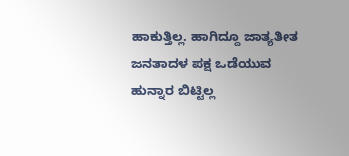ಹಾಕುತ್ತಿಲ್ಲ. ಹಾಗಿದ್ದೂ ಜಾತ್ಯತೀತ ಜನತಾದಳ ಪಕ್ಷ ಒಡೆಯುವ ಹುನ್ನಾರ ಬಿಟ್ಟಿಲ್ಲ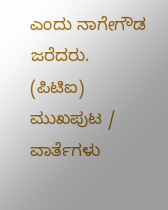ಎಂದು ನಾಗೇಗೌಡ ಜರೆದರು.
(ಪಿಟಿಐ)
ಮುಖಪುಟ / ವಾರ್ತೆಗಳು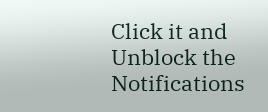Click it and Unblock the Notifications